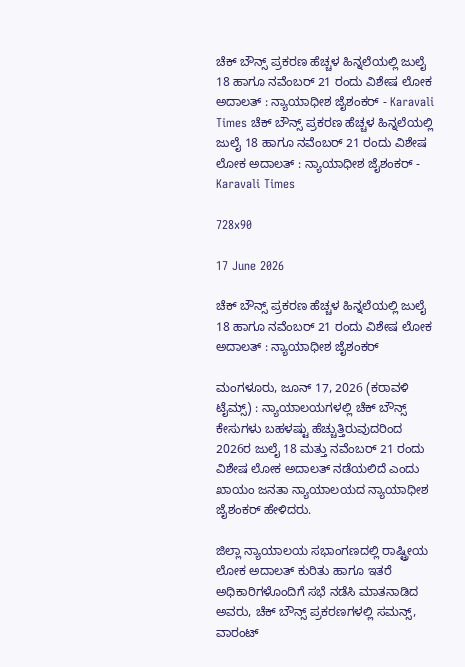ಚೆಕ್ ಬೌನ್ಸ್ ಪ್ರಕರಣ ಹೆಚ್ಚಳ ಹಿನ್ನಲೆಯಲ್ಲಿ ಜುಲೈ 18 ಹಾಗೂ ನವೆಂಬರ್ 21 ರಂದು ವಿಶೇಷ ಲೋಕ ಅದಾಲತ್ : ನ್ಯಾಯಾಧೀಶ ಜೈಶಂಕರ್ - Karavali Times ಚೆಕ್ ಬೌನ್ಸ್ ಪ್ರಕರಣ ಹೆಚ್ಚಳ ಹಿನ್ನಲೆಯಲ್ಲಿ ಜುಲೈ 18 ಹಾಗೂ ನವೆಂಬರ್ 21 ರಂದು ವಿಶೇಷ ಲೋಕ ಅದಾಲತ್ : ನ್ಯಾಯಾಧೀಶ ಜೈಶಂಕರ್ - Karavali Times

728x90

17 June 2026

ಚೆಕ್ ಬೌನ್ಸ್ ಪ್ರಕರಣ ಹೆಚ್ಚಳ ಹಿನ್ನಲೆಯಲ್ಲಿ ಜುಲೈ 18 ಹಾಗೂ ನವೆಂಬರ್ 21 ರಂದು ವಿಶೇಷ ಲೋಕ ಅದಾಲತ್ : ನ್ಯಾಯಾಧೀಶ ಜೈಶಂಕರ್

ಮಂಗಳೂರು, ಜೂನ್ 17, 2026 (ಕರಾವಳಿ ಟೈಮ್ಸ್) : ನ್ಯಾಯಾಲಯಗಳಲ್ಲಿ ಚೆಕ್ ಬೌನ್ಸ್ ಕೇಸುಗಳು ಬಹಳಷ್ಟು ಹೆಚ್ಚುತ್ತಿರುವುದರಿಂದ 2026ರ ಜುಲೈ 18 ಮತ್ತು ನವೆಂಬರ್ 21 ರಂದು ವಿಶೇಷ ಲೋಕ ಅದಾಲತ್ ನಡೆಯಲಿದೆ ಎಂದು ಖಾಯಂ ಜನತಾ ನ್ಯಾಯಾಲಯದ ನ್ಯಾಯಾಧೀಶ ಜೈಶಂಕರ್ ಹೇಳಿದರು.

ಜಿಲ್ಲಾ ನ್ಯಾಯಾಲಯ ಸಭಾಂಗಣದಲ್ಲಿ ರಾಷ್ಟ್ರೀಯ ಲೋಕ ಅದಾಲತ್ ಕುರಿತು ಹಾಗೂ ಇತರೆ ಅಧಿಕಾರಿಗಳೊಂದಿಗೆ ಸಭೆ ನಡೆಸಿ ಮಾತನಾಡಿದ ಅವರು, ಚೆಕ್ ಬೌನ್ಸ್ ಪ್ರಕರಣಗಳಲ್ಲಿ ಸಮನ್ಸ್, ವಾರಂಟ್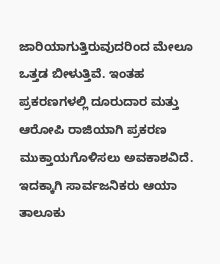ಜಾರಿಯಾಗುತ್ತಿರುವುದರಿಂದ ಮೇಲೂ ಒತ್ತಡ ಬೀಳುತ್ತಿವೆ. ಇಂತಹ ಪ್ರಕರಣಗಳಲ್ಲಿ ದೂರುದಾರ ಮತ್ತು ಆರೋಪಿ ರಾಜಿಯಾಗಿ ಪ್ರಕರಣ ಮುಕ್ತಾಯಗೊಳಿಸಲು ಅವಕಾಶವಿದೆ. ಇದಕ್ಕಾಗಿ ಸಾರ್ವಜನಿಕರು ಆಯಾ ತಾಲೂಕು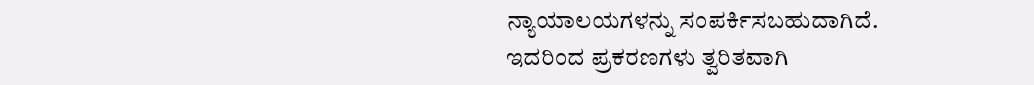ನ್ಯಾಯಾಲಯಗಳನ್ನು ಸಂಪರ್ಕಿಸಬಹುದಾಗಿದೆ. ಇದರಿಂದ ಪ್ರಕರಣಗಳು ತ್ವರಿತವಾಗಿ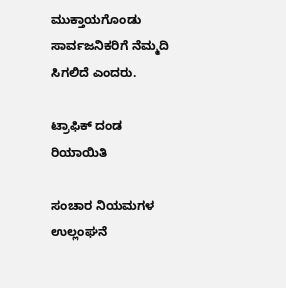ಮುಕ್ತಾಯಗೊಂಡು ಸಾರ್ವಜನಿಕರಿಗೆ ನೆಮ್ಮದಿ ಸಿಗಲಿದೆ ಎಂದರು.

ಟ್ರಾಫಿಕ್ ದಂಡ ರಿಯಾಯಿತಿ

ಸಂಚಾರ ನಿಯಮಗಳ ಉಲ್ಲಂಘನೆ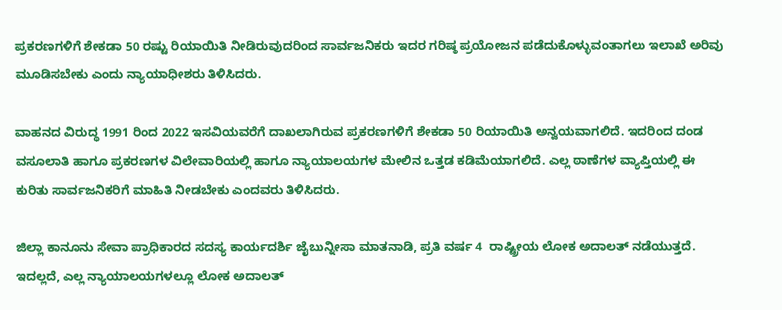ಪ್ರಕರಣಗಳಿಗೆ ಶೇಕಡಾ 50 ರಷ್ಟು ರಿಯಾಯಿತಿ ನೀಡಿರುವುದರಿಂದ ಸಾರ್ವಜನಿಕರು ಇದರ ಗರಿಷ್ಠ ಪ್ರಯೋಜನ ಪಡೆದುಕೊಳ್ಳುವಂತಾಗಲು ಇಲಾಖೆ ಅರಿವು ಮೂಡಿಸಬೇಕು ಎಂದು ನ್ಯಾಯಾಧೀಶರು ತಿಳಿಸಿದರು.

ವಾಹನದ ವಿರುದ್ಧ 1991 ರಿಂದ 2022 ಇಸವಿಯವರೆಗೆ ದಾಖಲಾಗಿರುವ ಪ್ರಕರಣಗಳಿಗೆ ಶೇಕಡಾ 50 ರಿಯಾಯಿತಿ ಅನ್ವಯವಾಗಲಿದೆ. ಇದರಿಂದ ದಂಡ ವಸೂಲಾತಿ ಹಾಗೂ ಪ್ರಕರಣಗಳ ವಿಲೇವಾರಿಯಲ್ಲಿ ಹಾಗೂ ನ್ಯಾಯಾಲಯಗಳ ಮೇಲಿನ ಒತ್ತಡ ಕಡಿಮೆಯಾಗಲಿದೆ. ಎಲ್ಲ ಠಾಣೆಗಳ ವ್ಯಾಪ್ತಿಯಲ್ಲಿ ಈ ಕುರಿತು ಸಾರ್ವಜನಿಕರಿಗೆ ಮಾಹಿತಿ ನೀಡಬೇಕು ಎಂದವರು ತಿಳಿಸಿದರು.

ಜಿಲ್ಲಾ ಕಾನೂನು ಸೇವಾ ಪ್ರಾಧಿಕಾರದ ಸದಸ್ಯ ಕಾರ್ಯದರ್ಶಿ ಜೈಬುನ್ನೀಸಾ ಮಾತನಾಡಿ, ಪ್ರತಿ ವರ್ಷ 4  ರಾಷ್ಟ್ರೀಯ ಲೋಕ ಅದಾಲತ್ ನಡೆಯುತ್ತದೆ. ಇದಲ್ಲದೆ, ಎಲ್ಲ ನ್ಯಾಯಾಲಯಗಳಲ್ಲೂ ಲೋಕ ಅದಾಲತ್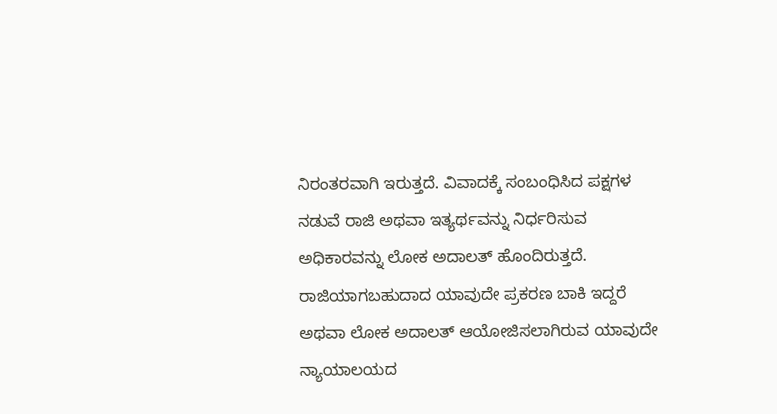ನಿರಂತರವಾಗಿ ಇರುತ್ತದೆ. ವಿವಾದಕ್ಕೆ ಸಂಬಂಧಿಸಿದ ಪಕ್ಷಗಳ ನಡುವೆ ರಾಜಿ ಅಥವಾ ಇತ್ಯರ್ಥವನ್ನು ನಿರ್ಧರಿಸುವ ಅಧಿಕಾರವನ್ನು ಲೋಕ ಅದಾಲತ್ ಹೊಂದಿರುತ್ತದೆ. ರಾಜಿಯಾಗಬಹುದಾದ ಯಾವುದೇ ಪ್ರಕರಣ ಬಾಕಿ ಇದ್ದರೆ ಅಥವಾ ಲೋಕ ಅದಾಲತ್ ಆಯೋಜಿಸಲಾಗಿರುವ ಯಾವುದೇ ನ್ಯಾಯಾಲಯದ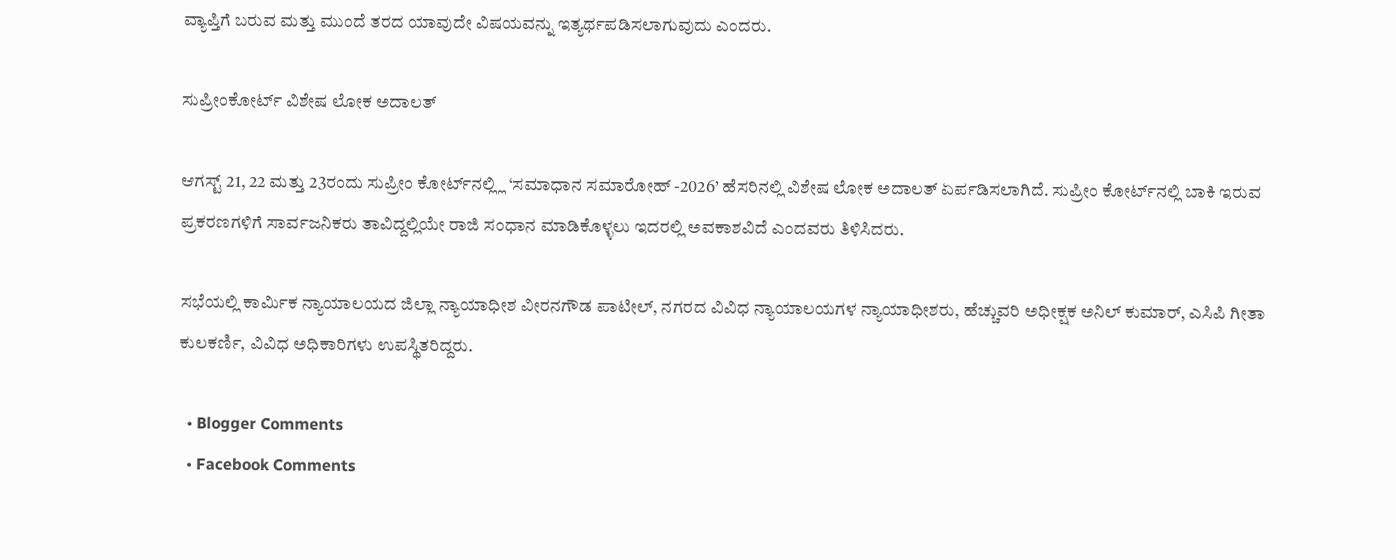ವ್ಯಾಪ್ತಿಗೆ ಬರುವ ಮತ್ತು ಮುಂದೆ ತರದ ಯಾವುದೇ ವಿಷಯವನ್ನು ಇತ್ಯರ್ಥಪಡಿಸಲಾಗುವುದು ಎಂದರು.

ಸುಪ್ರೀಂಕೋರ್ಟ್ ವಿಶೇಷ ಲೋಕ ಅದಾಲತ್

ಆಗಸ್ಟ್ 21, 22 ಮತ್ತು 23ರಂದು ಸುಪ್ರೀಂ ಕೋರ್ಟ್‍ನಲ್ಲ್ಲಿ ‘ಸಮಾಧಾನ ಸಮಾರೋಹ್ -2026’ ಹೆಸರಿನಲ್ಲಿ ವಿಶೇಷ ಲೋಕ ಅದಾಲತ್ ಏರ್ಪಡಿಸಲಾಗಿದೆ. ಸುಪ್ರೀಂ ಕೋರ್ಟ್‍ನಲ್ಲಿ ಬಾಕಿ ಇರುವ ಪ್ರಕರಣಗಳಿಗೆ ಸಾರ್ವಜನಿಕರು ತಾವಿದ್ದಲ್ಲಿಯೇ ರಾಜಿ ಸಂಧಾನ ಮಾಡಿಕೊಳ್ಳಲು ಇದರಲ್ಲಿ ಅವಕಾಶವಿದೆ ಎಂದವರು ತಿಳಿಸಿದರು.

ಸಭೆಯಲ್ಲಿ ಕಾರ್ಮಿಕ ನ್ಯಾಯಾಲಯದ ಜಿಲ್ಲಾ ನ್ಯಾಯಾಧೀಶ ವೀರನಗೌಡ ಪಾಟೀಲ್, ನಗರದ ವಿವಿಧ ನ್ಯಾಯಾಲಯಗಳ ನ್ಯಾಯಾಧೀಶರು, ಹೆಚ್ಚುವರಿ ಅಧೀಕ್ಷಕ ಅನಿಲ್ ಕುಮಾರ್, ಎಸಿಪಿ ಗೀತಾ ಕುಲಕರ್ಣಿ, ವಿವಿಧ ಅಧಿಕಾರಿಗಳು ಉಪಸ್ಥಿತರಿದ್ದರು.

  • Blogger Comments
  • Facebook Comments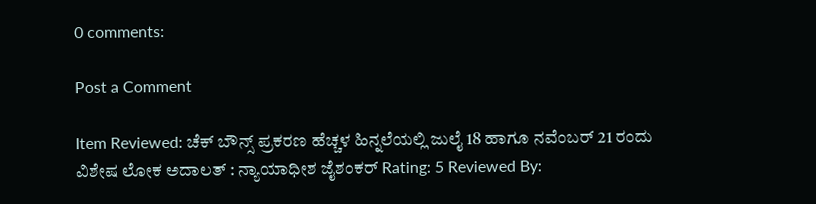0 comments:

Post a Comment

Item Reviewed: ಚೆಕ್ ಬೌನ್ಸ್ ಪ್ರಕರಣ ಹೆಚ್ಚಳ ಹಿನ್ನಲೆಯಲ್ಲಿ ಜುಲೈ 18 ಹಾಗೂ ನವೆಂಬರ್ 21 ರಂದು ವಿಶೇಷ ಲೋಕ ಅದಾಲತ್ : ನ್ಯಾಯಾಧೀಶ ಜೈಶಂಕರ್ Rating: 5 Reviewed By: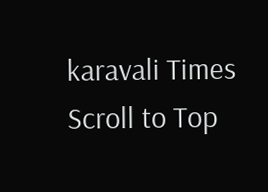karavali Times
Scroll to Top